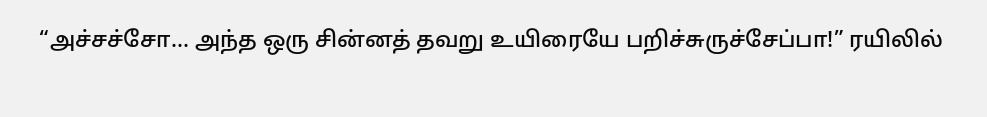“அச்சச்சோ… அந்த ஒரு சின்னத் தவறு உயிரையே பறிச்சுருச்சேப்பா!” ரயிலில்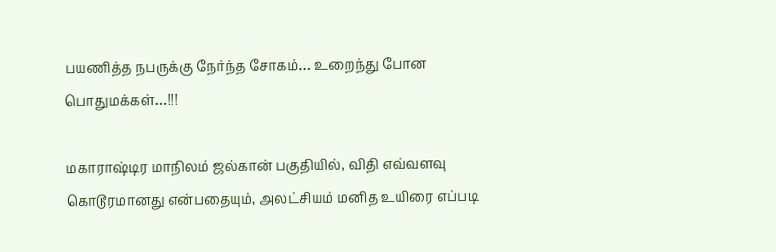பயணித்த நபருக்கு நேர்ந்த சோகம்… உறைந்து போன பொதுமக்கள்…!!!

மகாராஷ்டிர மாநிலம் ஜல்கான் பகுதியில், விதி எவ்வளவு கொடூரமானது என்பதையும், அலட்சியம் மனித உயிரை எப்படி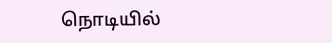நொடியில்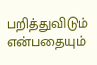பறித்துவிடும் என்பதையும்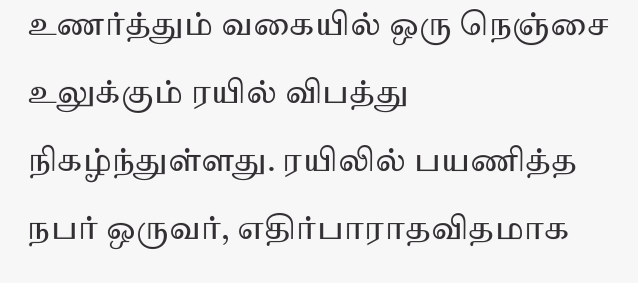உணர்த்தும் வகையில் ஒரு நெஞ்சை உலுக்கும் ரயில் விபத்து நிகழ்ந்துள்ளது. ரயிலில் பயணித்த நபர் ஒருவர், எதிர்பாராதவிதமாக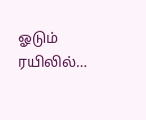ஓடும் ரயிலில்…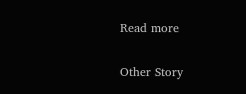Read more

Other Story